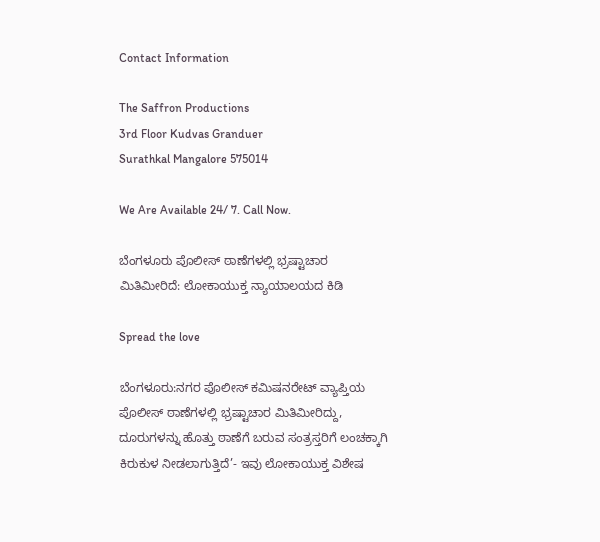Contact Information

The Saffron Productions
3rd Floor Kudvas Granduer
Surathkal Mangalore 575014

We Are Available 24/ 7. Call Now.

ಬೆಂಗಳೂರು ಪೊಲೀಸ್ ಠಾಣೆಗಳಲ್ಲಿ ಭ್ರಷ್ಟಾಚಾರ ಮಿತಿಮೀರಿದೆ: ಲೋಕಾಯುಕ್ತ ನ್ಯಾಯಾಲಯದ ಕಿಡಿ

Spread the love

ಬೆಂಗಳೂರು:ನಗರ ಪೊಲೀಸ್‌ ಕಮಿಷನರೇಟ್‌ ವ್ಯಾಪ್ತಿಯ ಪೊಲೀಸ್‌ ಠಾಣೆಗಳಲ್ಲಿ ಭ್ರಷ್ಟಾಚಾರ ಮಿತಿಮೀರಿದ್ದು, ದೂರುಗಳನ್ನು ಹೊತ್ತು ಠಾಣೆಗೆ ಬರುವ ಸಂತ್ರಸ್ತರಿಗೆ ಲಂಚಕ್ಕಾಗಿ ಕಿರುಕುಳ ನೀಡಲಾಗುತ್ತಿದೆ’- ಇವು ಲೋಕಾಯುಕ್ತ ವಿಶೇಷ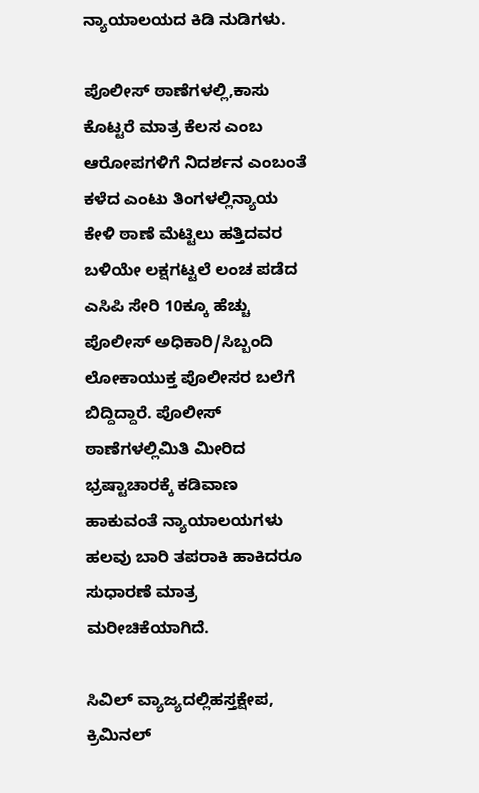ನ್ಯಾಯಾಲಯದ ಕಿಡಿ ನುಡಿಗಳು.

ಪೊಲೀಸ್‌ ಠಾಣೆಗಳಲ್ಲಿ,ಕಾಸು ಕೊಟ್ಟರೆ ಮಾತ್ರ ಕೆಲಸ ಎಂಬ ಆರೋಪಗಳಿಗೆ ನಿದರ್ಶನ ಎಂಬಂತೆ ಕಳೆದ ಎಂಟು ತಿಂಗಳಲ್ಲಿನ್ಯಾಯ ಕೇಳಿ ಠಾಣೆ ಮೆಟ್ಟಿಲು ಹತ್ತಿದವರ ಬಳಿಯೇ ಲಕ್ಷಗಟ್ಟಲೆ ಲಂಚ ಪಡೆದ ಎಸಿಪಿ ಸೇರಿ 10ಕ್ಕೂ ಹೆಚ್ಚು ಪೊಲೀಸ್‌ ಅಧಿಕಾರಿ/ಸಿಬ್ಬಂದಿ ಲೋಕಾಯುಕ್ತ ಪೊಲೀಸರ ಬಲೆಗೆ ಬಿದ್ದಿದ್ದಾರೆ. ಪೊಲೀಸ್‌ ಠಾಣೆಗಳಲ್ಲಿಮಿತಿ ಮೀರಿದ ಭ್ರಷ್ಟಾಚಾರಕ್ಕೆ ಕಡಿವಾಣ ಹಾಕುವಂತೆ ನ್ಯಾಯಾಲಯಗಳು ಹಲವು ಬಾರಿ ತಪರಾಕಿ ಹಾಕಿದರೂ ಸುಧಾರಣೆ ಮಾತ್ರ ಮರೀಚಿಕೆಯಾಗಿದೆ.

ಸಿವಿಲ್‌ ವ್ಯಾಜ್ಯದಲ್ಲಿಹಸ್ತಕ್ಷೇಪ, ಕ್ರಿಮಿನಲ್‌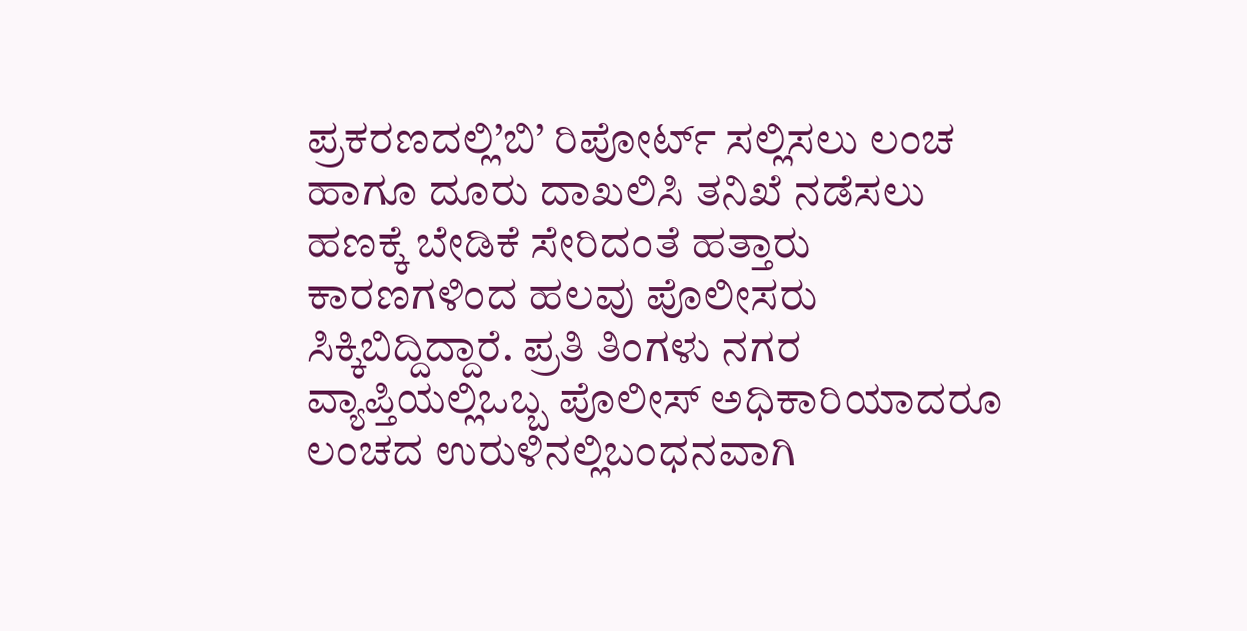ಪ್ರಕರಣದಲ್ಲಿ’ಬಿ’ ರಿಪೋರ್ಟ್‌ ಸಲ್ಲಿಸಲು ಲಂಚ ಹಾಗೂ ದೂರು ದಾಖಲಿಸಿ ತನಿಖೆ ನಡೆಸಲು ಹಣಕ್ಕೆ ಬೇಡಿಕೆ ಸೇರಿದಂತೆ ಹತ್ತಾರು ಕಾರಣಗಳಿಂದ ಹಲವು ಪೊಲೀಸರು ಸಿಕ್ಕಿಬಿದ್ದಿದ್ದಾರೆ. ಪ್ರತಿ ತಿಂಗಳು ನಗರ ವ್ಯಾಪ್ತಿಯಲ್ಲಿಒಬ್ಬ ಪೊಲೀಸ್‌ ಅಧಿಕಾರಿಯಾದರೂ ಲಂಚದ ಉರುಳಿನಲ್ಲಿಬಂಧನವಾಗಿ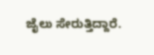ಜೈಲು ಸೇರುತ್ತಿದ್ದಾರೆ.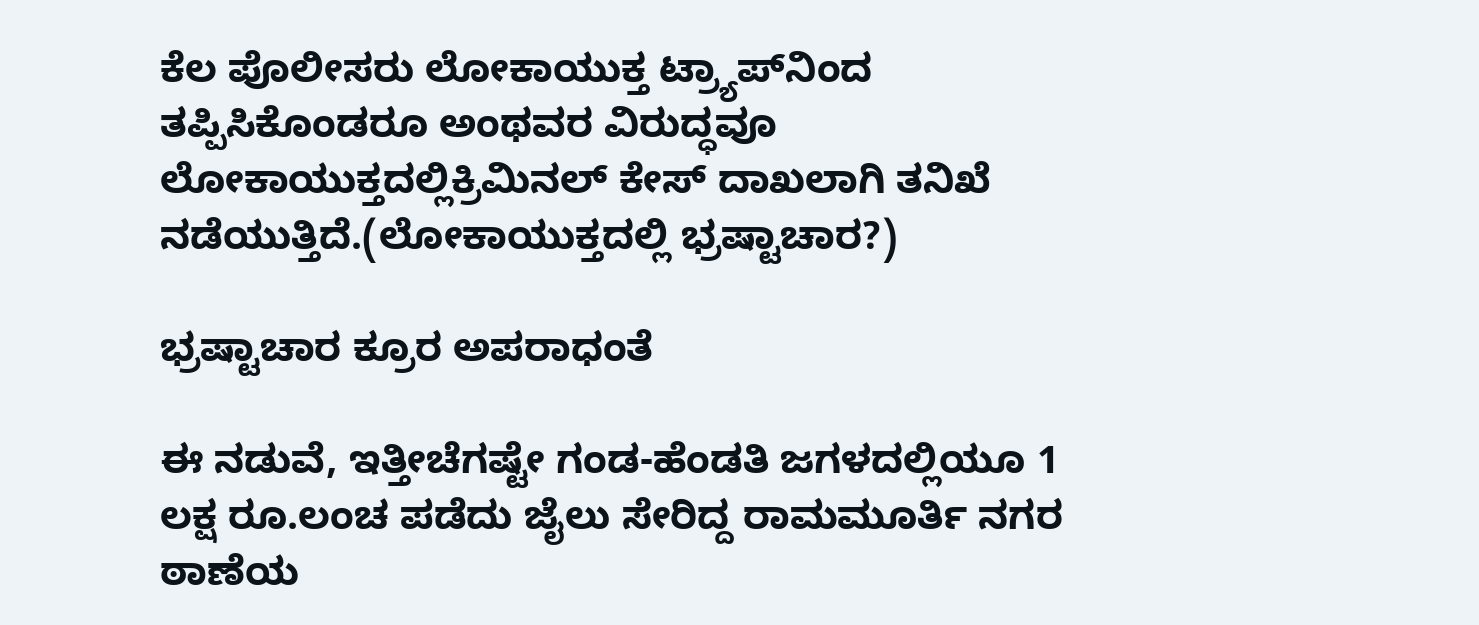ಕೆಲ ಪೊಲೀಸರು ಲೋಕಾಯುಕ್ತ ಟ್ರ್ಯಾಪ್‌ನಿಂದ ತಪ್ಪಿಸಿಕೊಂಡರೂ ಅಂಥವರ ವಿರುದ್ಧವೂ ಲೋಕಾಯುಕ್ತದಲ್ಲಿಕ್ರಿಮಿನಲ್‌ ಕೇಸ್‌ ದಾಖಲಾಗಿ ತನಿಖೆ ನಡೆಯುತ್ತಿದೆ.(ಲೋಕಾಯುಕ್ತದಲ್ಲಿ ಭ್ರಷ್ಟಾಚಾರ?)

ಭ್ರಷ್ಟಾಚಾರ ಕ್ರೂರ ಅಪರಾಧಂತೆ

ಈ ನಡುವೆ, ಇತ್ತೀಚೆಗಷ್ಟೇ ಗಂಡ-ಹೆಂಡತಿ ಜಗಳದಲ್ಲಿಯೂ 1 ಲಕ್ಷ ರೂ.ಲಂಚ ಪಡೆದು ಜೈಲು ಸೇರಿದ್ದ ರಾಮಮೂರ್ತಿ ನಗರ ಠಾಣೆಯ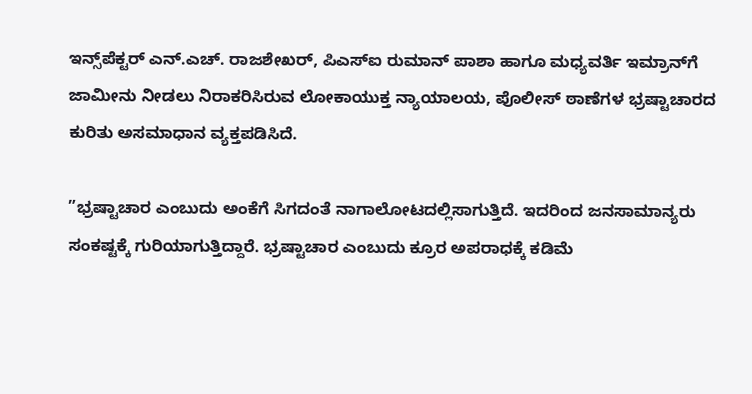ಇನ್ಸ್‌ಪೆಕ್ಟರ್‌ ಎನ್‌.ಎಚ್‌. ರಾಜಶೇಖರ್‌, ಪಿಎಸ್‌ಐ ರುಮಾನ್‌ ಪಾಶಾ ಹಾಗೂ ಮಧ್ಯವರ್ತಿ ಇಮ್ರಾನ್‌ಗೆ ಜಾಮೀನು ನೀಡಲು ನಿರಾಕರಿಸಿರುವ ಲೋಕಾಯುಕ್ತ ನ್ಯಾಯಾಲಯ, ಪೊಲೀಸ್‌ ಠಾಣೆಗಳ ಭ್ರಷ್ಟಾಚಾರದ ಕುರಿತು ಅಸಮಾಧಾನ ವ್ಯಕ್ತಪಡಿಸಿದೆ.

”ಭ್ರಷ್ಟಾಚಾರ ಎಂಬುದು ಅಂಕೆಗೆ ಸಿಗದಂತೆ ನಾಗಾಲೋಟದಲ್ಲಿಸಾಗುತ್ತಿದೆ. ಇದರಿಂದ ಜನಸಾಮಾನ್ಯರು ಸಂಕಷ್ಟಕ್ಕೆ ಗುರಿಯಾಗುತ್ತಿದ್ದಾರೆ. ಭ್ರಷ್ಟಾಚಾರ ಎಂಬುದು ಕ್ರೂರ ಅಪರಾಧಕ್ಕೆ ಕಡಿಮೆ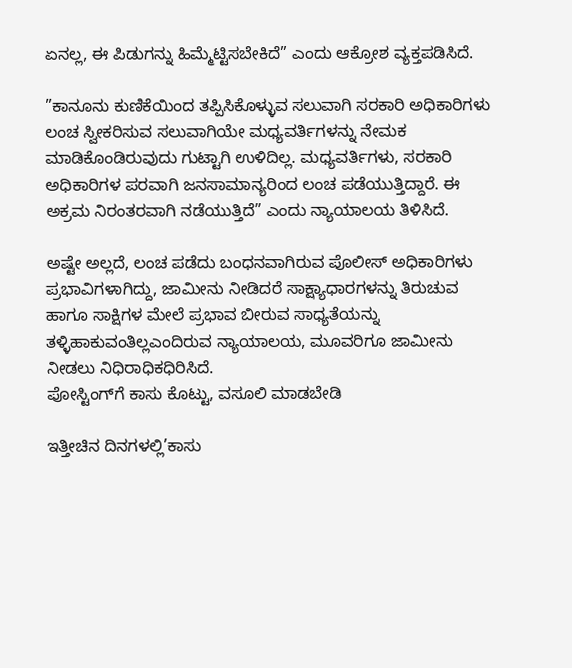ಏನಲ್ಲ, ಈ ಪಿಡುಗನ್ನು ಹಿಮ್ಮೆಟ್ಟಿಸಬೇಕಿದೆ” ಎಂದು ಆಕ್ರೋಶ ವ್ಯಕ್ತಪಡಿಸಿದೆ.

”ಕಾನೂನು ಕುಣಿಕೆಯಿಂದ ತಪ್ಪಿಸಿಕೊಳ್ಳುವ ಸಲುವಾಗಿ ಸರಕಾರಿ ಅಧಿಕಾರಿಗಳು ಲಂಚ ಸ್ವೀಕರಿಸುವ ಸಲುವಾಗಿಯೇ ಮಧ್ಯವರ್ತಿಗಳನ್ನು ನೇಮಕ ಮಾಡಿಕೊಂಡಿರುವುದು ಗುಟ್ಟಾಗಿ ಉಳಿದಿಲ್ಲ. ಮಧ್ಯವರ್ತಿಗಳು, ಸರಕಾರಿ ಅಧಿಕಾರಿಗಳ ಪರವಾಗಿ ಜನಸಾಮಾನ್ಯರಿಂದ ಲಂಚ ಪಡೆಯುತ್ತಿದ್ದಾರೆ. ಈ ಅಕ್ರಮ ನಿರಂತರವಾಗಿ ನಡೆಯುತ್ತಿದೆ” ಎಂದು ನ್ಯಾಯಾಲಯ ತಿಳಿಸಿದೆ.

ಅಷ್ಟೇ ಅಲ್ಲದೆ, ಲಂಚ ಪಡೆದು ಬಂಧನವಾಗಿರುವ ಪೊಲೀಸ್‌ ಅಧಿಕಾರಿಗಳು ಪ್ರಭಾವಿಗಳಾಗಿದ್ದು, ಜಾಮೀನು ನೀಡಿದರೆ ಸಾಕ್ಷ್ಯಾಧಾರಗಳನ್ನು ತಿರುಚುವ ಹಾಗೂ ಸಾಕ್ಷಿಗಳ ಮೇಲೆ ಪ್ರಭಾವ ಬೀರುವ ಸಾಧ್ಯತೆಯನ್ನು ತಳ್ಳಿಹಾಕುವಂತಿಲ್ಲಎಂದಿರುವ ನ್ಯಾಯಾಲಯ, ಮೂವರಿಗೂ ಜಾಮೀನು ನೀಡಲು ನಿಧಿರಾಧಿಕಧಿರಿಸಿದೆ.
ಪೋಸ್ಟಿಂಗ್‌ಗೆ ಕಾಸು ಕೊಟ್ಟು, ವಸೂಲಿ ಮಾಡಬೇಡಿ

ಇತ್ತೀಚಿನ ದಿನಗಳಲ್ಲಿ’ಕಾಸು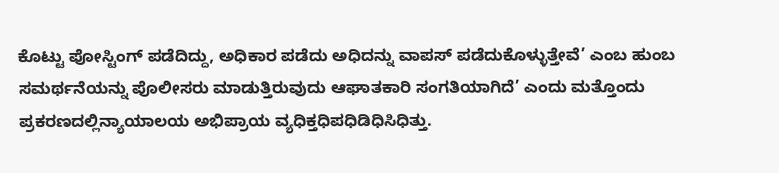ಕೊಟ್ಟು ಪೋಸ್ಟಿಂಗ್‌ ಪಡೆದಿದ್ದು, ಅಧಿಕಾರ ಪಡೆದು ಅಧಿದನ್ನು ವಾಪಸ್‌ ಪಡೆದುಕೊಳ್ಳುತ್ತೇವೆ’ ಎಂಬ ಹುಂಬ ಸಮರ್ಥನೆಯನ್ನು ಪೊಲೀಸರು ಮಾಡುತ್ತಿರುವುದು ಆಘಾತಕಾರಿ ಸಂಗತಿಯಾಗಿದೆ’ ಎಂದು ಮತ್ತೊಂದು ಪ್ರಕರಣದಲ್ಲಿನ್ಯಾಯಾಲಯ ಅಭಿಪ್ರಾಯ ವ್ಯಧಿಕ್ತಧಿಪಧಿಡಿಧಿಸಿಧಿತ್ತು.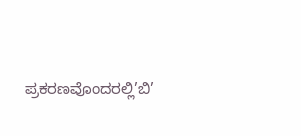ಪ್ರಕರಣವೊಂದರಲ್ಲಿ’ಬಿ’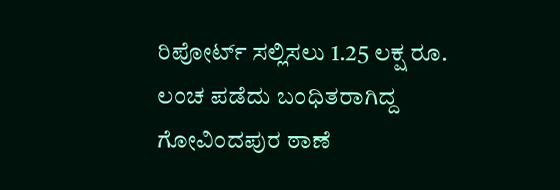ರಿಪೋರ್ಟ್‌ ಸಲ್ಲಿಸಲು 1.25 ಲಕ್ಷ ರೂ. ಲಂಚ ಪಡೆದು ಬಂಧಿತರಾಗಿದ್ದ ಗೋವಿಂದಪುರ ಠಾಣೆ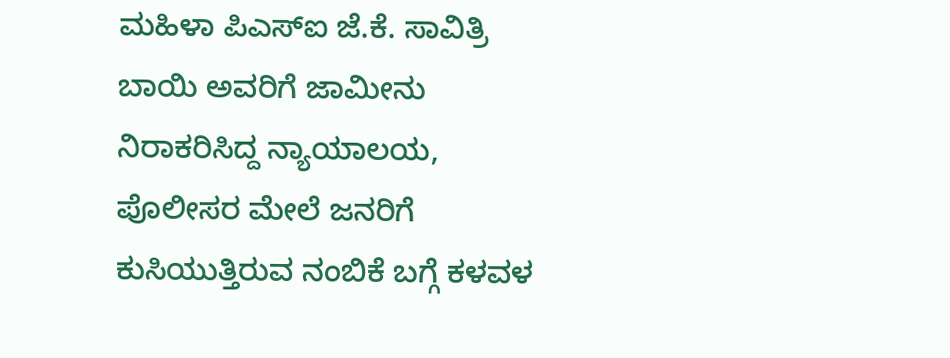ಮಹಿಳಾ ಪಿಎಸ್‌ಐ ಜೆ.ಕೆ. ಸಾವಿತ್ರಿ ಬಾಯಿ ಅವರಿಗೆ ಜಾಮೀನು ನಿರಾಕರಿಸಿದ್ದ ನ್ಯಾಯಾಲಯ, ಪೊಲೀಸರ ಮೇಲೆ ಜನರಿಗೆ ಕುಸಿಯುತ್ತಿರುವ ನಂಬಿಕೆ ಬಗ್ಗೆ ಕಳವಳ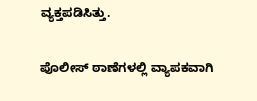ವ್ಯಕ್ತಪಡಿಸಿತ್ತು.

ಪೊಲೀಸ್‌ ಠಾಣೆಗಳಲ್ಲಿ ವ್ಯಾಪಕವಾಗಿ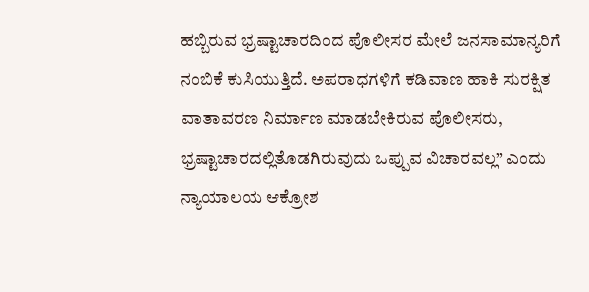ಹಬ್ಬಿರುವ ಭ್ರಷ್ಟಾಚಾರದಿಂದ ಪೊಲೀಸರ ಮೇಲೆ ಜನಸಾಮಾನ್ಯರಿಗೆ ನಂಬಿಕೆ ಕುಸಿಯುತ್ತಿದೆ. ಅಪರಾಧಗಳಿಗೆ ಕಡಿವಾಣ ಹಾಕಿ ಸುರಕ್ಷಿತ ವಾತಾವರಣ ನಿರ್ಮಾಣ ಮಾಡಬೇಕಿರುವ ಪೊಲೀಸರು, ಭ್ರಷ್ಟಾಚಾರದಲ್ಲಿತೊಡಗಿರುವುದು ಒಪ್ಪುವ ವಿಚಾರವಲ್ಲ” ಎಂದು ನ್ಯಾಯಾಲಯ ಆಕ್ರೋಶ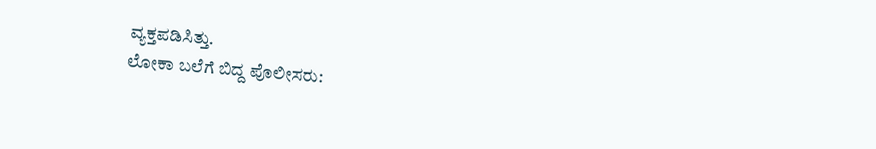ವ್ಯಕ್ತಪಡಿಸಿತ್ತು.
ಲೋಕಾ ಬಲೆಗೆ ಬಿದ್ದ ಪೊಲೀಸರು: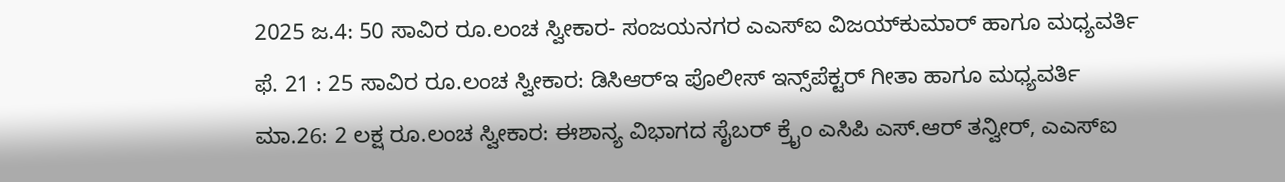2025 ಜ.4: 50 ಸಾವಿರ ರೂ.ಲಂಚ ಸ್ವೀಕಾರ- ಸಂಜಯನಗರ ಎಎಸ್‌ಐ ವಿಜಯ್‌ಕುಮಾರ್‌ ಹಾಗೂ ಮಧ್ಯವರ್ತಿ
ಫೆ. 21 : 25 ಸಾವಿರ ರೂ.ಲಂಚ ಸ್ವೀಕಾರ: ಡಿಸಿಆರ್‌ಇ ಪೊಲೀಸ್‌ ಇನ್ಸ್‌ಪೆಕ್ಟರ್‌ ಗೀತಾ ಹಾಗೂ ಮಧ್ಯವರ್ತಿ
ಮಾ.26: 2 ಲಕ್ಷ ರೂ.ಲಂಚ ಸ್ವೀಕಾರ: ಈಶಾನ್ಯ ವಿಭಾಗದ ಸೈಬರ್‌ ಕ್ರೈಂ ಎಸಿಪಿ ಎಸ್‌.ಆರ್‌ ತನ್ವೀರ್‌, ಎಎಸ್‌ಐ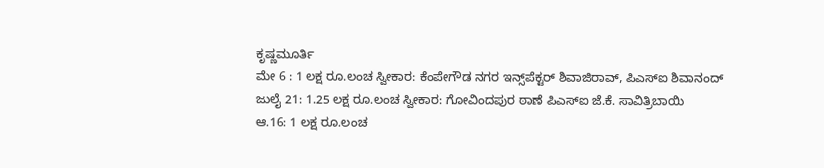ಕೃಷ್ಣಮೂರ್ತಿ
ಮೇ 6 : 1 ಲಕ್ಷ ರೂ.ಲಂಚ ಸ್ವೀಕಾರ: ಕೆಂಪೇಗೌಡ ನಗರ ಇನ್ಸ್‌ಪೆಕ್ಟರ್‌ ಶಿವಾಜಿರಾವ್‌, ಪಿಎಸ್‌ಐ ಶಿವಾನಂದ್‌
ಜುಲೈ 21: 1.25 ಲಕ್ಷ ರೂ.ಲಂಚ ಸ್ವೀಕಾರ: ಗೋವಿಂದಪುರ ಠಾಣೆ ಪಿಎಸ್‌ಐ ಜೆ.ಕೆ. ಸಾವಿತ್ರಿಬಾಯಿ
ಆ.16: 1 ಲಕ್ಷ ರೂ.ಲಂಚ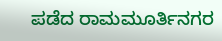ಪಡೆದ ರಾಮಮೂರ್ತಿನಗರ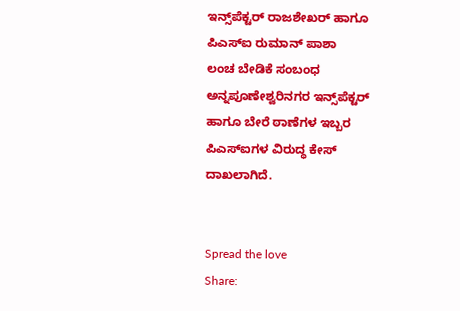ಇನ್ಸ್‌ಪೆಕ್ಟರ್‌ ರಾಜಶೇಖರ್‌ ಹಾಗೂ ಪಿಎಸ್‌ಐ ರುಮಾನ್‌ ಪಾಶಾ
ಲಂಚ ಬೇಡಿಕೆ ಸಂಬಂಧ ಅನ್ನಪೂಣೇಶ್ವರಿನಗರ ಇನ್ಸ್‌ಪೆಕ್ಟರ್‌ ಹಾಗೂ ಬೇರೆ ಠಾಣೆಗಳ ಇಬ್ಬರ ಪಿಎಸ್‌ಐಗಳ ವಿರುದ್ಧ ಕೇಸ್‌ ದಾಖಲಾಗಿದೆ.


Spread the love
Share: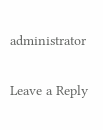administrator

Leave a Reply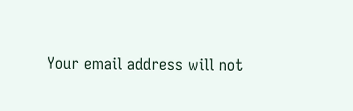Your email address will not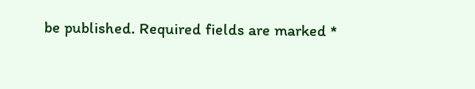be published. Required fields are marked *